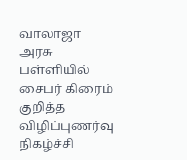வாலாஜா அரசு பள்ளியில் சைபர் கிரைம் குறித்த விழிப்புணர்வு நிகழ்ச்சி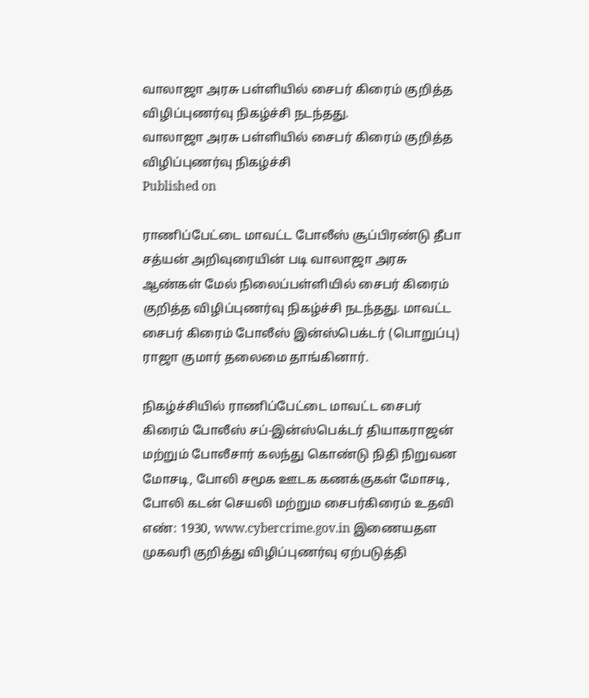வாலாஜா அரசு பள்ளியில் சைபர் கிரைம் குறித்த விழிப்புணர்வு நிகழ்ச்சி நடந்தது.
வாலாஜா அரசு பள்ளியில் சைபர் கிரைம் குறித்த விழிப்புணர்வு நிகழ்ச்சி
Published on

ராணிப்பேட்டை மாவட்ட போலீஸ் சூப்பிரண்டு தீபா சத்யன் அறிவுரையின் படி வாலாஜா அரசு ஆண்கள் மேல் நிலைப்பள்ளியில் சைபர் கிரைம் குறித்த விழிப்புணர்வு நிகழ்ச்சி நடந்தது. மாவட்ட சைபர் கிரைம் போலீஸ் இன்ஸ்பெக்டர் (பொறுப்பு) ராஜா குமார் தலைமை தாங்கினார்.

நிகழ்ச்சியில் ராணிப்பேட்டை மாவட்ட சைபர் கிரைம் போலீஸ் சப்-இன்ஸ்பெக்டர் தியாகராஜன் மற்றும் போலீசார் கலந்து கொண்டு நிதி நிறுவன மோசடி, போலி சமூக ஊடக கணக்குகள் மோசடி, போலி கடன் செயலி மற்றும சைபர்கிரைம் உதவி எண்: 1930, www.cybercrime.gov.in இணையதள முகவரி குறித்து விழிப்புணர்வு ஏற்படுத்தி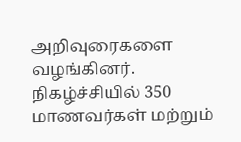அறிவுரைகளை வழங்கினர். நிகழ்ச்சியில் 350 மாணவர்கள் மற்றும்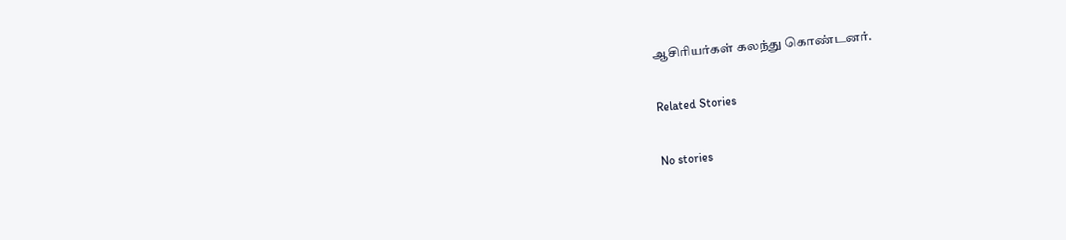ஆசிரியர்கள் கலந்து கொண்டனர்.

Related Stories

No stories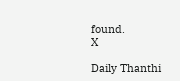found.
X

Daily Thanthi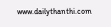www.dailythanthi.com